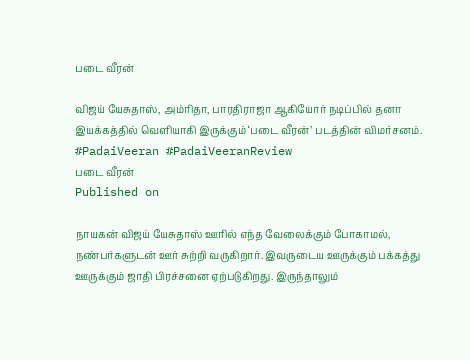படை வீரன்

விஜய் யேசுதாஸ், அம்ரிதா, பாரதிராஜா ஆகியோர் நடிப்பில் தனா இயக்கத்தில் வெளியாகி இருக்கும் ‘படை வீரன்’ படத்தின் விமர்சனம். #PadaiVeeran #PadaiVeeranReview
படை வீரன்
Published on

நாயகன் விஜய் யேசுதாஸ் ஊரில் எந்த வேலைக்கும் போகாமல், நண்பர்களுடன் ஊர் சுற்றி வருகிறார். இவருடைய ஊருக்கும் பக்கத்து ஊருக்கும் ஜாதி பிரச்சனை ஏற்படுகிறது. இருந்தாலும்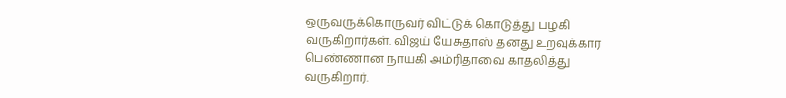ஒருவருக்கொருவர் விட்டுக் கொடுத்து பழகி வருகிறார்கள். விஜய் யேசுதாஸ் தனது உறவுக்கார பெண்ணான நாயகி அம்ரிதாவை காதலித்து வருகிறார்.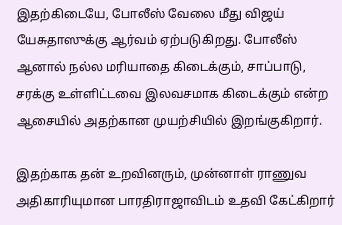இதற்கிடையே, போலீஸ் வேலை மீது விஜய் யேசுதாஸுக்கு ஆர்வம் ஏற்படுகிறது. போலீஸ் ஆனால் நல்ல மரியாதை கிடைக்கும், சாப்பாடு, சரக்கு உள்ளிட்டவை இலவசமாக கிடைக்கும் என்ற ஆசையில் அதற்கான முயற்சியில் இறங்குகிறார்.

இதற்காக தன் உறவினரும், முன்னாள் ராணுவ அதிகாரியுமான பாரதிராஜாவிடம் உதவி கேட்கிறார்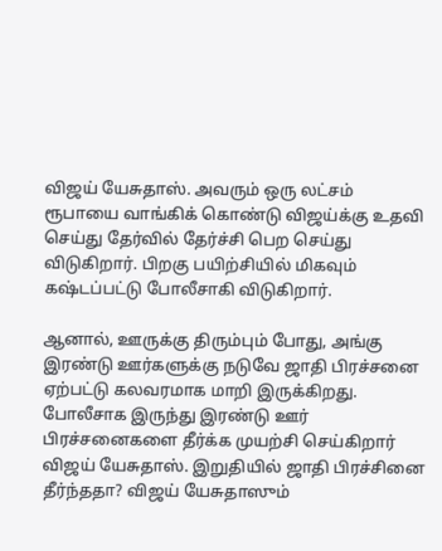விஜய் யேசுதாஸ். அவரும் ஒரு லட்சம் ரூபாயை வாங்கிக் கொண்டு விஜய்க்கு உதவி செய்து தேர்வில் தேர்ச்சி பெற செய்து விடுகிறார். பிறகு பயிற்சியில் மிகவும் கஷ்டப்பட்டு போலீசாகி விடுகிறார்.

ஆனால், ஊருக்கு திரும்பும் போது, அங்கு இரண்டு ஊர்களுக்கு நடுவே ஜாதி பிரச்சனை ஏற்பட்டு கலவரமாக மாறி இருக்கிறது. போலீசாக இருந்து இரண்டு ஊர் பிரச்சனைகளை தீர்க்க முயற்சி செய்கிறார் விஜய் யேசுதாஸ். இறுதியில் ஜாதி பிரச்சினை தீர்ந்ததா? விஜய் யேசுதாஸும்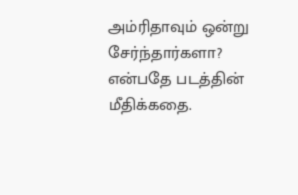அம்ரிதாவும் ஒன்று சேர்ந்தார்களா? என்பதே படத்தின் மீதிக்கதை.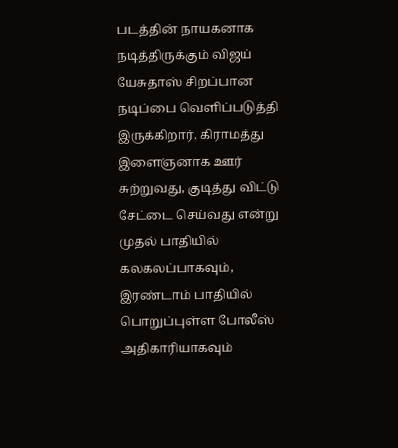படத்தின் நாயகனாக நடித்திருக்கும் விஜய் யேசுதாஸ் சிறப்பான நடிப்பை வெளிப்படுத்தி இருக்கிறார். கிராமத்து இளைஞனாக ஊர் சுற்றுவது, குடித்து விட்டு சேட்டை செய்வது என்று முதல் பாதியில் கலகலப்பாகவும், இரண்டாம் பாதியில் பொறுப்புள்ள போலீஸ் அதிகாரியாகவும்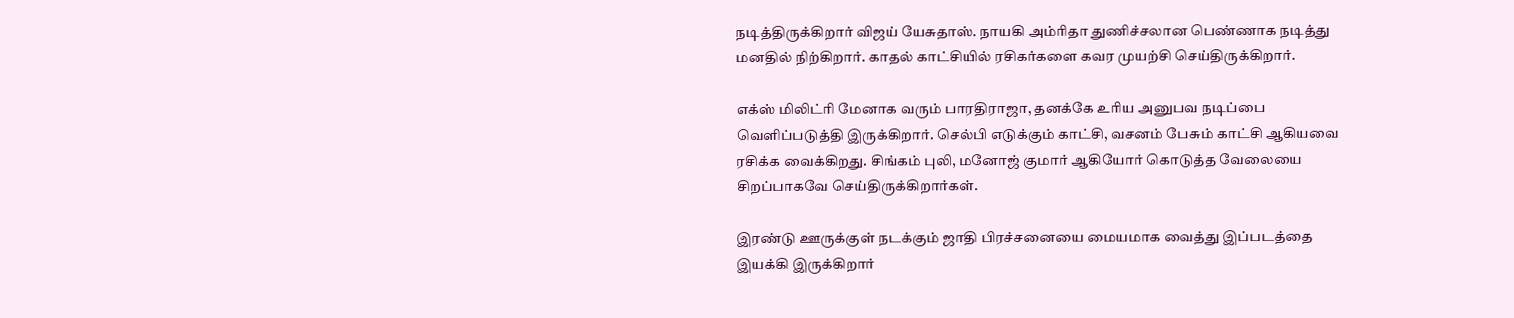நடித்திருக்கிறார் விஜய் யேசுதாஸ். நாயகி அம்ரிதா துணிச்சலான பெண்ணாக நடித்து மனதில் நிற்கிறார். காதல் காட்சியில் ரசிகர்களை கவர முயற்சி செய்திருக்கிறார்.

எக்ஸ் மிலிட்ரி மேனாக வரும் பாரதிராஜா, தனக்கே உரிய அனுபவ நடிப்பை வெளிப்படுத்தி இருக்கிறார். செல்பி எடுக்கும் காட்சி, வசனம் பேசும் காட்சி ஆகியவை ரசிக்க வைக்கிறது. சிங்கம் புலி, மனோஜ் குமார் ஆகியோர் கொடுத்த வேலையை சிறப்பாகவே செய்திருக்கிறார்கள்.

இரண்டு ஊருக்குள் நடக்கும் ஜாதி பிரச்சனையை மையமாக வைத்து இப்படத்தை இயக்கி இருக்கிறார்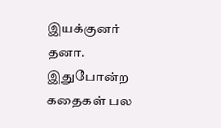இயக்குனர் தனா. இதுபோன்ற கதைகள் பல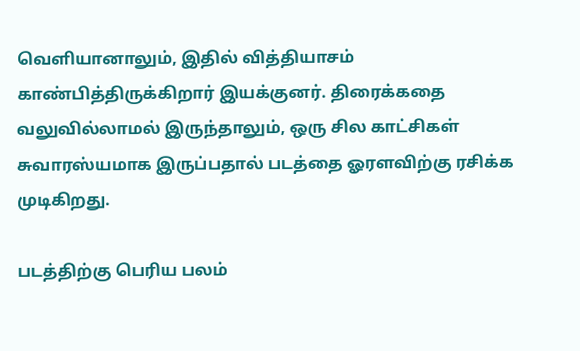வெளியானாலும், இதில் வித்தியாசம் காண்பித்திருக்கிறார் இயக்குனர். திரைக்கதை வலுவில்லாமல் இருந்தாலும், ஒரு சில காட்சிகள் சுவாரஸ்யமாக இருப்பதால் படத்தை ஓரளவிற்கு ரசிக்க முடிகிறது.

படத்திற்கு பெரிய பலம்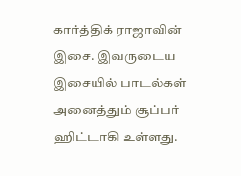கார்த்திக் ராஜாவின் இசை. இவருடைய இசையில் பாடல்கள் அனைத்தும் சூப்பர் ஹிட்டாகி உள்ளது.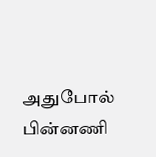அதுபோல் பின்னணி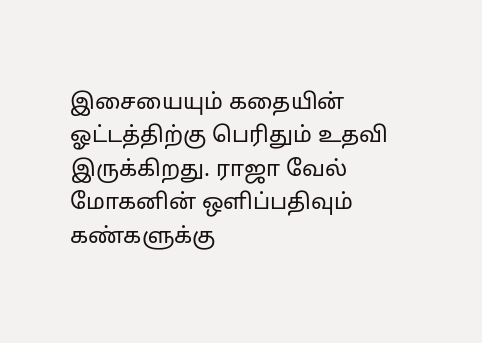இசையையும் கதையின் ஓட்டத்திற்கு பெரிதும் உதவி இருக்கிறது. ராஜா வேல் மோகனின் ஒளிப்பதிவும் கண்களுக்கு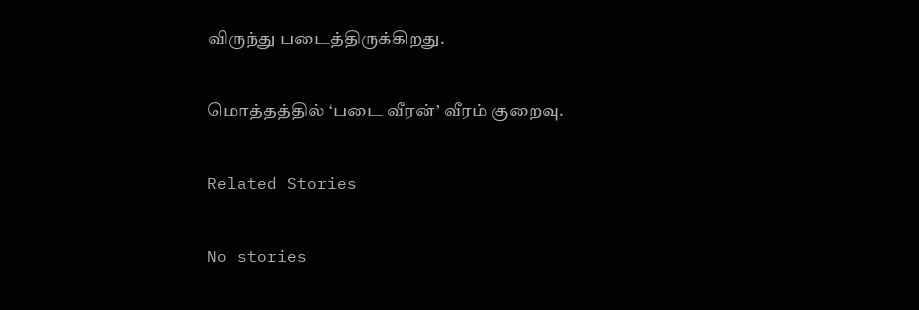விருந்து படைத்திருக்கிறது.

மொத்தத்தில் ‘படை வீரன்’ வீரம் குறைவு.

Related Stories

No stories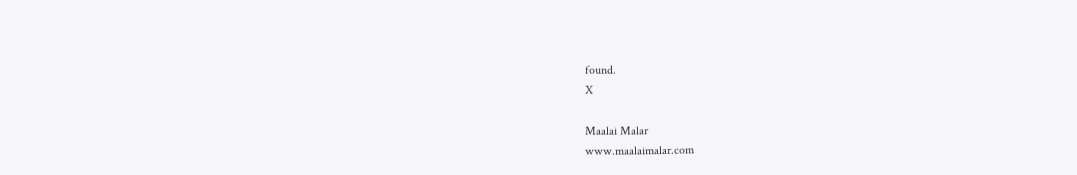found.
X

Maalai Malar
www.maalaimalar.com